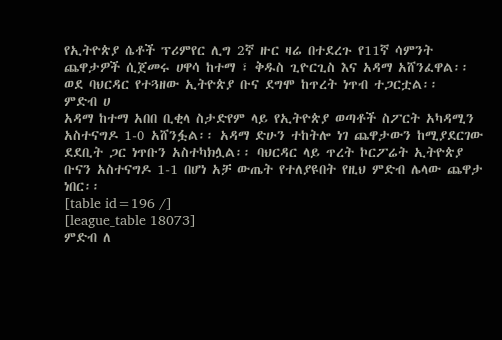የኢትዮጵያ ሴቶች ፕሪምየር ሊግ 2ኛ ዙር ዛሬ በተደረጉ የ11ኛ ሳምንት ጨዋታዎች ሲጀመሩ ሀዋሳ ከተማ ፣ ቅዱስ ጊዮርጊስ እና አዳማ አሸንፈዋል፡፡ ወደ ባህርዳር የተጓዘው ኢትዮጵያ ቡና ደግሞ ከጥረት ነጥብ ተጋርቷል፡፡
ምድብ ሀ
አዳማ ከተማ አበበ ቢቂላ ስታድየም ላይ የኢትዮጵያ ወጣቶች ስፖርት አካዳሚን አስተናግዶ 1-0 አሸንፏል፡፡ አዳማ ድሁን ተከትሎ ነገ ጨዋታውን ከሚያደርገው ደደቢት ጋር ነጥቡን አስተካክሏል፡፡ ባህርዳር ላይ ጥረት ኮርፖሬት ኢትዮጵያ ቡናን አስተናግዶ 1-1 በሆነ አቻ ውጤት የተለያዩበት የዚህ ምድብ ሌላው ጨዋታ ነበር፡፡
[table id=196 /]
[league_table 18073]
ምድብ ለ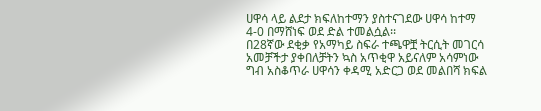ሀዋሳ ላይ ልደታ ክፍለከተማን ያስተናገደው ሀዋሳ ከተማ 4-0 በማሸነፍ ወደ ድል ተመልሷል፡፡
በ28ኛው ደቂቃ የአማካይ ስፍራ ተጫዋቿ ትርሲት መገርሳ አመቻችታ ያቀበለቻትን ኳስ አጥቂዋ አይናለም አሳምነው ግብ አስቆጥራ ሀዋሳን ቀዳሚ አድርጋ ወደ መልበሻ ክፍል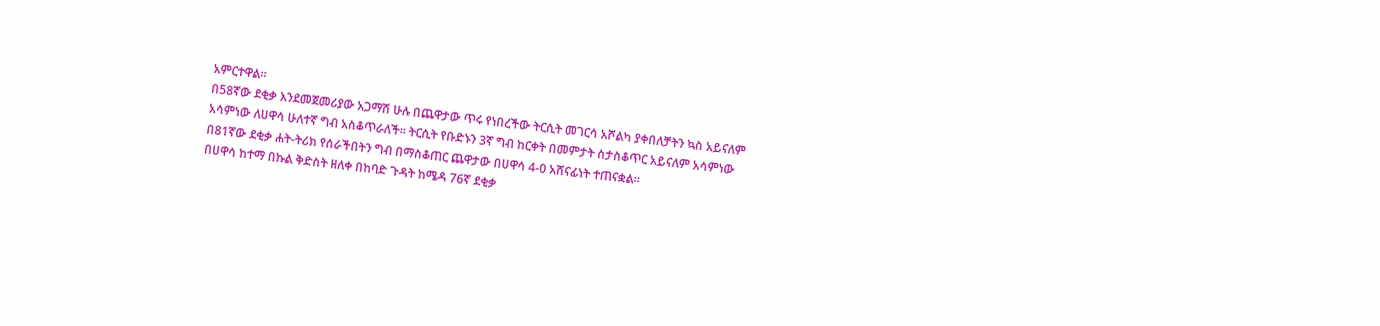አምርተዋል፡፡
በ58ኛው ደቂቃ እንደመጀመሪያው አጋማሽ ሁሉ በጨዋታው ጥሩ የነበረችው ትርሲት መገርሳ አሾልካ ያቀበለቻትን ኳስ አይናለም አሳምነው ለሀዋሳ ሁለተኛ ግብ አስቆጥራለች፡፡ ትርሲት የቡድኑን 3ኛ ግብ ከርቀት በመምታት ስታስቆጥር አይናለም አሳምነው በ81ኛው ደቂቃ ሐት-ትሪክ የሰራችበትን ግብ በማስቆጠር ጨዋታው በሀዋሳ 4-0 አሸናፊነት ተጠናቋል፡፡
በሀዋሳ ከተማ በኩል ቅድስት ዘለቀ በከባድ ጉዳት ከሜዳ 76ኛ ደቂቃ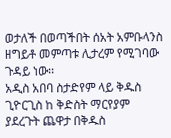ወታለች በወጣችበት ሰአት አምቡላንስ ዘግይቶ መምጣቱ ሊታረም የሚገባው ጉዳይ ነው፡፡
አዲስ አበባ ስታድየም ላይ ቅዱስ ጊዮርጊስ ከ ቅድስት ማርየያም ያደረጉት ጨዋታ በቅዱስ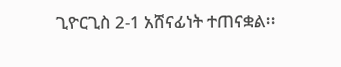ጊዮርጊስ 2-1 አሸናፊነት ተጠናቋል፡፡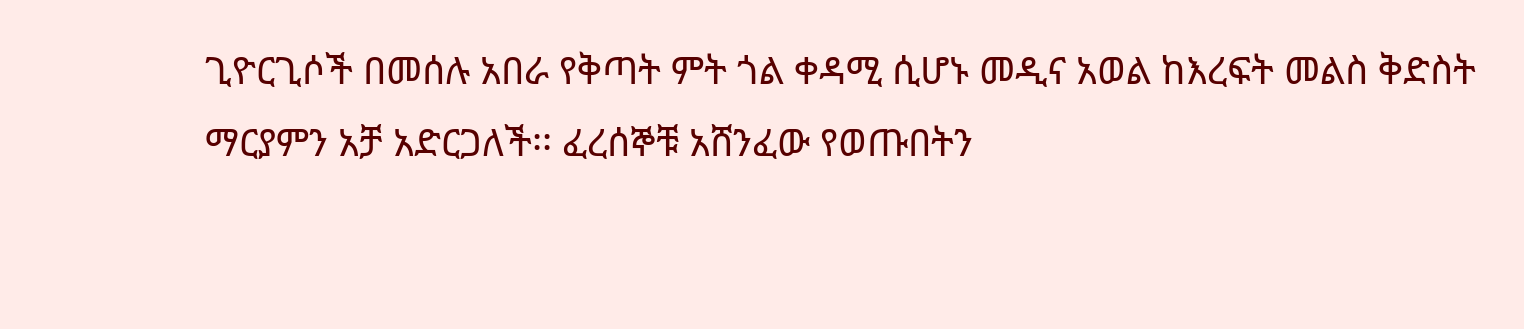ጊዮርጊሶች በመሰሉ አበራ የቅጣት ምት ጎል ቀዳሚ ሲሆኑ መዲና አወል ከእረፍት መልስ ቅድስት ማርያምን አቻ አድርጋለች፡፡ ፈረሰኞቹ አሸንፈው የወጡበትን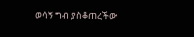ወሳኝ ግብ ያስቆጠረችው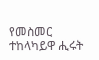የመስመር ተከላካይዋ ሒሩት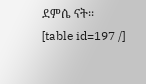ደምሴ ናት፡፡
[table id=197 /]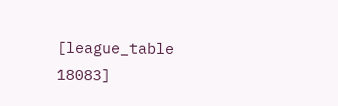[league_table 18083]